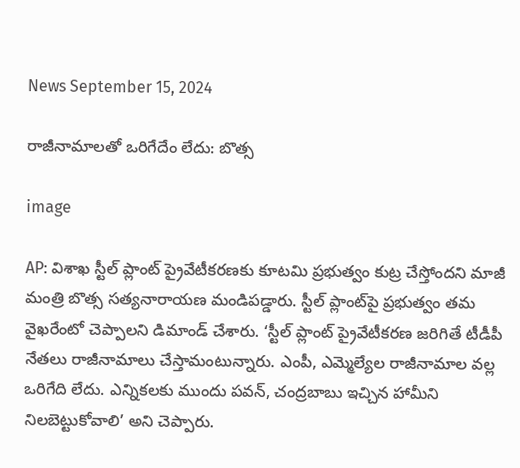News September 15, 2024

రాజీనామాలతో ఒరిగేదేం లేదు: బొత్స

image

AP: విశాఖ స్టీల్ ప్లాంట్ ప్రైవేటీకరణకు కూటమి ప్రభుత్వం కుట్ర చేస్తోందని మాజీ మంత్రి బొత్స సత్యనారాయణ మండిపడ్డారు. స్టీల్ ప్లాంట్‌పై ప్రభుత్వం తమ వైఖరేంటో చెప్పాలని డిమాండ్ చేశారు. ‘స్టీల్ ప్లాంట్ ప్రైవేటీకరణ జరిగితే టీడీపీ నేతలు రాజీనామాలు చేస్తామంటున్నారు. ఎంపీ, ఎమ్మెల్యేల రాజీనామాల వల్ల ఒరిగేది లేదు. ఎన్నికలకు ముందు పవన్, చంద్రబాబు ఇచ్చిన హామీని నిలబెట్టుకోవాలి’ అని చెప్పారు.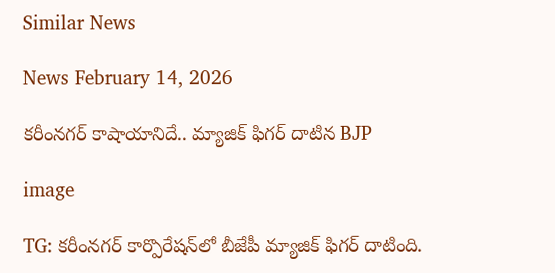Similar News

News February 14, 2026

కరీంనగర్ కాషాయానిదే.. మ్యాజిక్ ఫిగర్ దాటిన BJP

image

TG: కరీంనగర్ కార్పొరేషన్‌లో బీజేపీ మ్యాజిక్ ఫిగర్ దాటింది.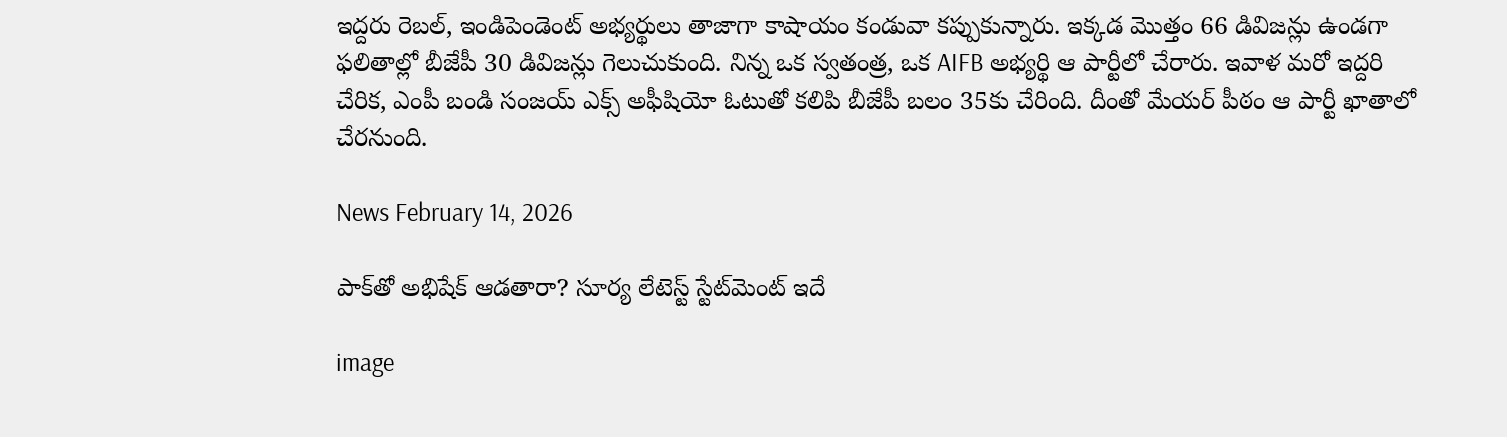ఇద్దరు రెబల్, ఇండిపెండెంట్ అభ్యర్థులు తాజాగా కాషాయం కండువా కప్పుకున్నారు. ఇక్కడ మొత్తం 66 డివిజన్లు ఉండగా ఫలితాల్లో బీజేపీ 30 డివిజన్లు గెలుచుకుంది. నిన్న ఒక స్వతంత్ర, ఒక AIFB అభ్యర్థి ఆ పార్టీలో చేరారు. ఇవాళ మరో ఇద్దరి చేరిక, ఎంపీ బండి సంజయ్ ఎక్స్ అఫీషియో ఓటుతో కలిపి బీజేపీ బలం 35కు చేరింది. దీంతో మేయర్ పీఠం ఆ పార్టీ ఖాతాలో చేరనుంది.

News February 14, 2026

పాక్‌తో అభిషేక్ ఆడతారా? సూర్య లేటెస్ట్ స్టేట్‌మెంట్ ఇదే

image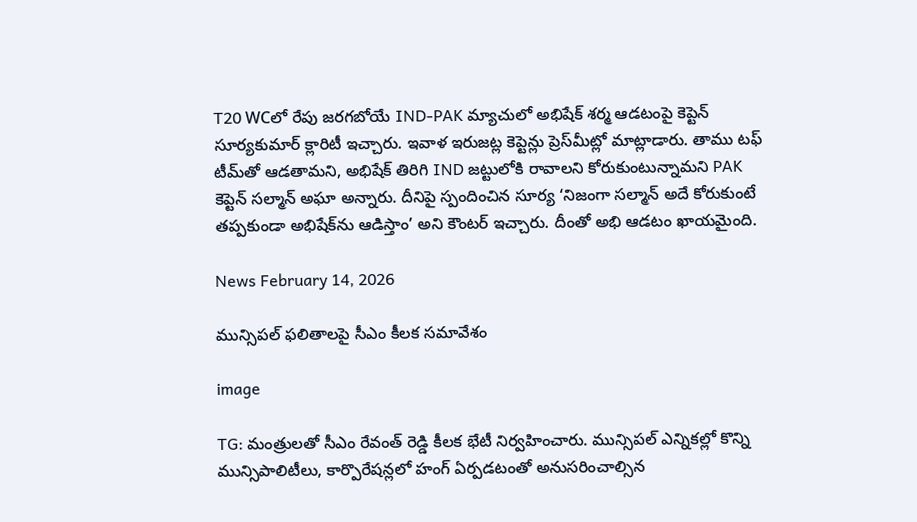T20 WCలో రేపు జరగబోయే IND-PAK మ్యాచులో అభిషేక్ శర్మ ఆడటంపై కెప్టెన్ సూర్యకుమార్ క్లారిటీ ఇచ్చారు. ఇవాళ ఇరుజట్ల కెప్టెన్లు ప్రెస్‌మీట్లో మాట్లాడారు. తాము టఫ్ టీమ్‌తో ఆడతామని, అభిషేక్ తిరిగి IND జట్టులోకి రావాలని కోరుకుంటున్నామని PAK కెప్టెన్ సల్మాన్ అఘా అన్నారు. దీనిపై స్పందించిన సూర్య ‘నిజంగా సల్మాన్ అదే కోరుకుంటే తప్పకుండా అభిషేక్‌ను ఆడిస్తాం’ అని కౌంటర్ ఇచ్చారు. దీంతో అభి ఆడటం ఖాయమైంది.

News February 14, 2026

మున్సిపల్ ఫలితాలపై సీఎం కీలక సమావేశం

image

TG: మంత్రులతో సీఎం రేవంత్ రెడ్డి కీలక భేటీ నిర్వహించారు. మున్సిపల్ ఎన్నికల్లో కొన్ని మున్సిపాలిటీలు, కార్పొరేషన్లలో హంగ్ ఏర్పడటంతో అనుసరించాల్సిన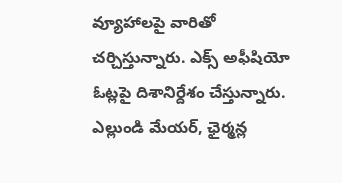వ్యూహాలపై వారితో చర్చిస్తున్నారు. ఎక్స్ అఫీషియో ఓట్లపై దిశానిర్దేశం చేస్తున్నారు. ఎల్లుండి మేయర్, ఛైర్మన్ల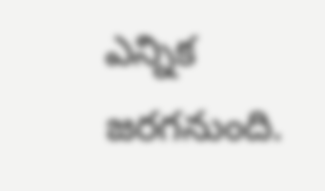ఎన్నిక జరగనుంది.